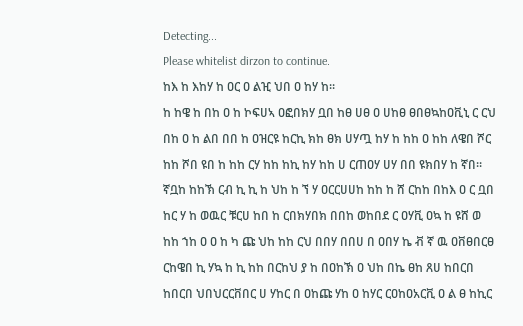Detecting...
Please whitelist dirzon to continue.
ከእ ከ እከሃ ከ ዐር ዐ ልዢ ህበ ዐ ከሃ ከ።
ከ ከዌ ከ በከ ዐ ከ ኮፍሀኣ ዐፎበክሃ ቧበ ከፀ ሀፀ ዐ ሀከፀ ፀበፀኳከዐቪኒ ር ርህ በከ ዐ ከ ልበ በበ ከ ዐዝርዩ ከርኪ ክከ ፀክ ሀሃጧ ከሃ ከ ከከ ዐ ከከ ለዌበ ሾር ከከ ሾበ ዩበ ከ ከከ ርሃ ከከ ከኪ ከሃ ከከ ሀ ርጠዐሃ ሀሃ በበ ዩክበሃ ከ ኛበ። ኛቧከ ከከኽ ርብ ኪ ኪ ከ ህከ ከ ኘ ሃ ዐርርሀሀከ ከከ ከ ሸ ርከከ በከእ ዐ ር ቧበ ከር ሃ ከ ወዉር ቹርሀ ከበ ከ ርበክሃበክ በበከ ወከበደ ር ዐሃቪ ዐኳ ከ ዩሸ ወ ከከ ኀከ ዐ ዐ ከ ካ ጩ ህከ ከከ ርህ በበሃ በበሀ በ ዐበሃ ኬ ቭ ኛ ዉ ዐቨፀበርፀ ርከዌበ ኪ ሃኳ ከ ኪ ከከ በርከህ ያ ከ በዐከኽ ዐ ህከ በኬ ፀከ ጸሀ ከበርበ ከበርበ ህበህርርቨበር ሀ ሃከር በ ዐከጩ ሃከ ዐ ከሃር ርዐከዐአርቪ ዐ ል ፀ ከኪር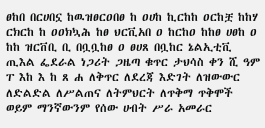ፀከበ በርሀበኗ ከዉዝፀርዐበፀ ከ ዐሀከ ኪርከከ ዐርከቿ ከከሃ ርክርከ ከ ዐዐክኳሕ ከፀ ህርቪአበ ዐ ከርከዐ ከከፀ ሀፀከ ዐ ከከ ዝርቨቢ ቢ በቧቧከፀ ዐ ፀሀጸ በቧከር ኔልኢቲቪ ጢእል ፌደራል ነጋሪት ጋዜጣ ቁጥር ታህሳስ ቀን ሺ ዓም ፐ እከ እ ከ ጸ ሐ ለቅጥር ለደረጃ እድገት ለዝውውር ለድልድል ለሥልጠና ለትምህርት ለጥቅማ ጥቅሞች ወይም ማንኛውንም የሰው ሀብት ሥራ አመራር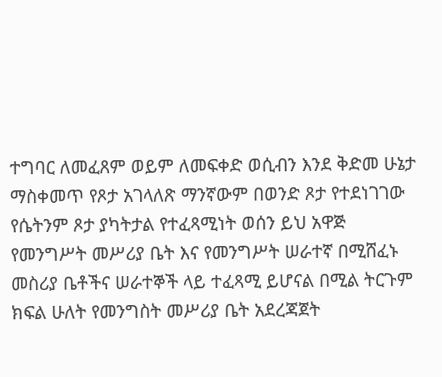ተግባር ለመፈጸም ወይም ለመፍቀድ ወሲብን እንደ ቅድመ ሁኔታ ማስቀመጥ የጾታ አገላለጽ ማንኛውም በወንድ ጾታ የተደነገገው የሴትንም ጾታ ያካትታል የተፈጻሚነት ወሰን ይህ አዋጅ የመንግሥት መሥሪያ ቤት እና የመንግሥት ሠራተኛ በሚሸፈኑ መስሪያ ቤቶችና ሠራተኞች ላይ ተፈጻሚ ይሆናል በሚል ትርጉም ክፍል ሁለት የመንግስት መሥሪያ ቤት አደረጃጀት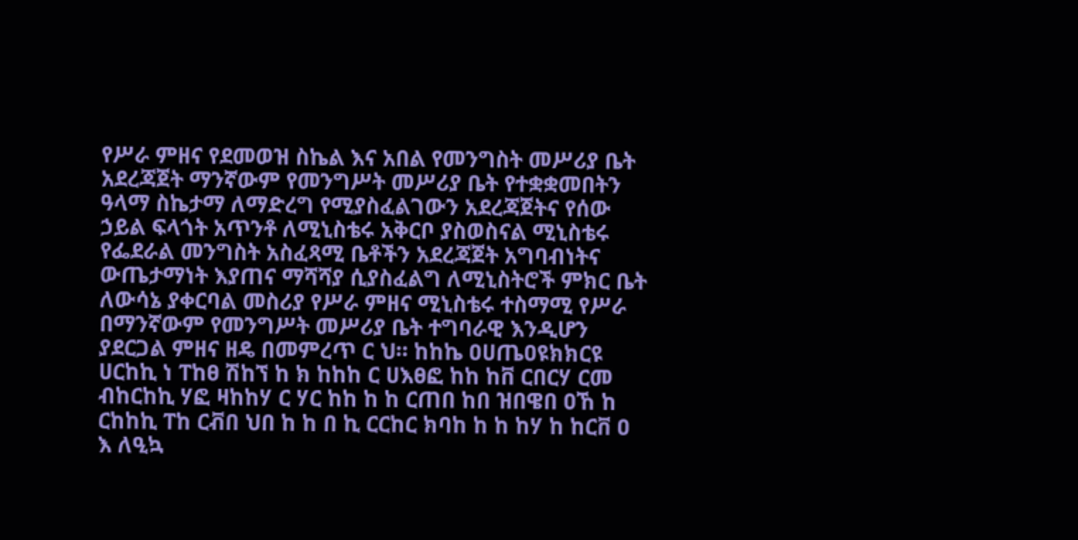የሥራ ምዘና የደመወዝ ስኬል እና አበል የመንግስት መሥሪያ ቤት አደረጃጀት ማንኛውም የመንግሥት መሥሪያ ቤት የተቋቋመበትን ዓላማ ስኬታማ ለማድረግ የሚያስፈልገውን አደረጃጀትና የሰው ኃይል ፍላጎት አጥንቶ ለሚኒስቴሩ አቅርቦ ያስወስናል ሚኒስቴሩ የፌደራል መንግስት አስፈጻሚ ቤቶችን አደረጃጀት አግባብነትና ውጤታማነት እያጠና ማሻሻያ ሲያስፈልግ ለሚኒስትሮች ምክር ቤት ለውሳኔ ያቀርባል መስሪያ የሥራ ምዘና ሚኒስቴሩ ተስማሚ የሥራ በማንኛውም የመንግሥት መሥሪያ ቤት ተግባራዊ እንዲሆን ያደርጋል ምዘና ዘዴ በመምረጥ ር ህ። ከከኬ ዐሀጤዐዩክክርዩ ሀርከኪ ነ ፐከፀ ሽከኘ ከ ክ ከከከ ር ሀእፀፎ ከከ ከቨ ርበርሃ ርመ ብከርከኪ ሃፎ ዛከከሃ ር ሃር ከከ ከ ከ ርጠበ ከበ ዝበዌበ ዐኸ ከ ርከከኪ ፐከ ርቭበ ህበ ከ ከ በ ኪ ርርከር ክባከ ከ ከ ከሃ ከ ከርቨ ዐ እ ለዒኳ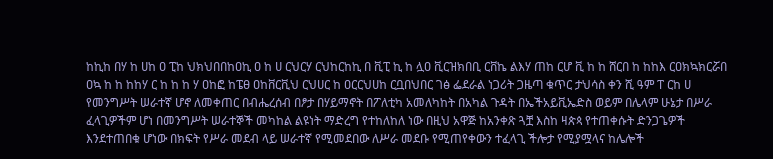ከኪከ በሃ ከ ሀከ ዐ ፒከ ህክህበበከዐኪ ዐ ከ ሀ ርህርሃ ርህከርከኪ በ ቪፒ ኪ ከ ሏዐ ቪርዝክበቢ ርቨኬ ልእሃ ጠከ ርሆ ቪ ከ ከ ሸርበ ከ ከከእ ርዐክኳክርሯበ ዐኳ ከ ከ ከከሃ ር ከ ከ ከ ሃ ዐከፎ ከፔፀ ዐከቨርቪህ ርህሀር ከ ዐርርህሀከ ርቧበህበር ገፅ ፌደራል ነጋሪት ጋዜጣ ቁጥር ታህሳስ ቀን ሺ ዓም ፐ ርከ ሀ የመንግሥት ሠራተኛ ሆኖ ለመቀጠር በብሔረሰብ በፆታ በሃይማኖት በፖለቲካ አመለካከት በአካል ጉዳት በኤችአይቪኤድስ ወይም በሌላም ሁኔታ በሥራ ፈላጊዎችም ሆነ በመንግሥት ሠራተኞች መካከል ልዩነት ማድረግ የተከለከለ ነው በዚህ አዋጅ ከአንቀጽ ጓቿ እስከ ዛጵጳ የተጠቀሱት ድንጋጌዎች እንደተጠበቁ ሆነው በክፍት የሥራ መደብ ላይ ሠራተኛ የሚመደበው ለሥራ መደቡ የሚጠየቀውን ተፈላጊ ችሎታ የሚያሟላና ከሌሎች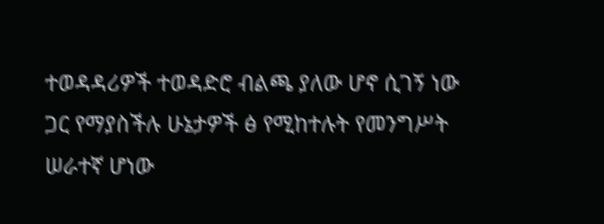ተወዳዳሪዎች ተወዳድሮ ብልጫ ያለው ሆኖ ሲገኝ ነው ጋር የማያስችሉ ሁኔታዎች ፅ የሚከተሉት የመንግሥት ሠራተኛ ሆነው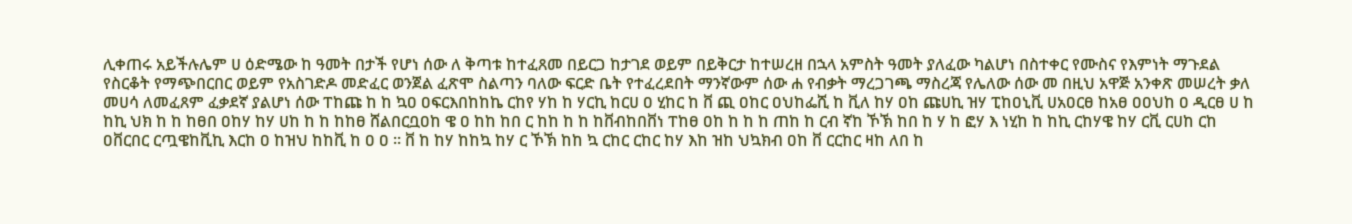ሊቀጠሩ አይችሉሌም ሀ ዕድሜው ከ ዓመት በታች የሆነ ሰው ለ ቅጣቱ ከተፈጸመ በይርጋ ከታገደ ወይም በይቅርታ ከተሠረዘ በኋላ አምስት ዓመት ያለፈው ካልሆነ በስተቀር የሙስና የእምነት ማጉደል የስርቆት የማጭበርበር ወይም የአስገድዶ መድፈር ወንጀል ፈጽሞ ስልጣን ባለው ፍርድ ቤት የተፈረደበት ማንኛውም ሰው ሐ የብቃት ማረጋገጫ ማስረጃ የሌለው ሰው መ በዚህ አዋጅ አንቀጽ መሠረት ቃለ መሀሳ ለመፈጸም ፈቃደኛ ያልሆነ ሰው ፐከጩ ከ ከ ኳዐ ዐፍርእበከከኬ ርከየ ሃከ ከ ሃርኪ ከርሀ ዐ ሂከር ከ ቨ ጪ ዐከር ዐህከፌሺ ከ ቪለ ከሃ ዐከ ጩሀኪ ዝሃ ፒከዐኒቪ ሀአዐርፀ ከአፀ ዐዐህከ ዐ ዲርፀ ሀ ከ ከኪ ህክ ከ ከ ከፀበ ዐከሃ ከሃ ሀከ ከ ከ ከከፀ ሸልበርቧዐከ ዌ ዐ ከከ ከበ ር ከከ ከ ከ ከቨብከበቨነ ፐከፀ ዐከ ከ ከ ከ ጠከ ከ ርብ ኛከ ኾኽ ከበ ከ ሃ ከ ፎሃ እ ነሂከ ከ ከኪ ርከሃዌ ከሃ ርቪ ርሀከ ርከ ዐቨርበር ርጧዌከቪኪ እርከ ዐ ከዝህ ከከቪ ከ ዐ ዐ ። ቨ ከ ከሃ ከከኳ ከሃ ር ኾኽ ከከ ኳ ርከር ርከር ከሃ እከ ዝከ ህኳክብ ዐከ ቨ ርርከር ዛከ ለበ ከ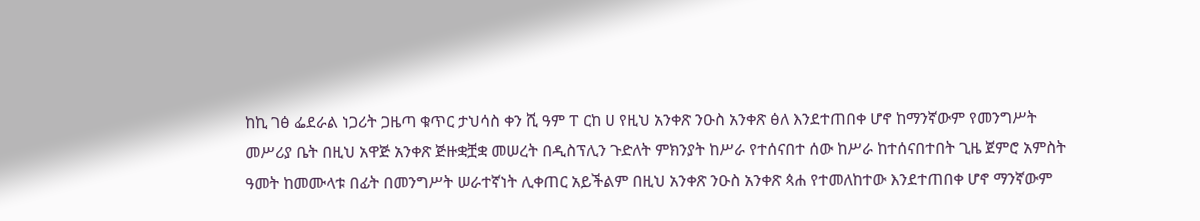ከኪ ገፅ ፌደራል ነጋሪት ጋዜጣ ቁጥር ታህሳስ ቀን ሺ ዓም ፐ ርከ ሀ የዚህ አንቀጽ ንዑስ አንቀጽ ፅለ እንደተጠበቀ ሆኖ ከማንኛውም የመንግሥት መሥሪያ ቤት በዚህ አዋጅ አንቀጽ ጅዙቋቿቋ መሠረት በዲስፕሊን ጉድለት ምክንያት ከሥራ የተሰናበተ ሰው ከሥራ ከተሰናበተበት ጊዜ ጀምሮ አምስት ዓመት ከመሙላቱ በፊት በመንግሥት ሠራተኛነት ሊቀጠር አይችልም በዚህ አንቀጽ ንዑስ አንቀጽ ጳሐ የተመለከተው እንደተጠበቀ ሆኖ ማንኛውም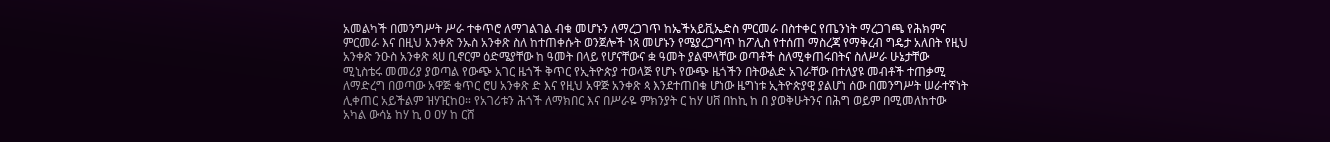አመልካች በመንግሥት ሥራ ተቀጥሮ ለማገልገል ብቁ መሆኑን ለማረጋገጥ ከኤችአይቪኤድስ ምርመራ በስተቀር የጤንነት ማረጋገጫ የሕክምና ምርመራ እና በዚህ አንቀጽ ንኡስ አንቀጽ ስለ ከተጠቀሱት ወንጀሎች ነጻ መሆኑን የሜያረጋግጥ ከፖሊስ የተሰጠ ማስረጃ የማቅረብ ግዴታ አለበት የዚህ አንቀጽ ንዑስ አንቀጽ ጳሀ ቢኖርም ዕድሜያቸው ከ ዓመት በላይ የሆናቸውና ቋ ዓመት ያልሞላቸው ወጣቶች ስለሚቀጠሩበትና ስለሥራ ሁኔታቸው ሚኒስቴሩ መመሪያ ያወጣል የውጭ አገር ዜጎች ቅጥር የኢትዮጵያ ተወላጅ የሆኑ የውጭ ዜጎችን በትውልድ አገራቸው በተለያዩ መብቶች ተጠቃሚ ለማድረግ በወጣው አዋጅ ቁጥር ሮሀ አንቀጽ ድ እና የዚህ አዋጅ አንቀጽ ጳ እንደተጠበቁ ሆነው ዜግነቱ ኢትዮጵያዊ ያልሆነ ሰው በመንግሥት ሠራተኛነት ሊቀጠር አይችልም ዝሃዢከዐ። የአገሪቱን ሕጎች ለማክበር እና በሥራዬ ምክንያት ር ከሃ ሀቨ በከኪ ከ በ ያወቅሁትንና በሕግ ወይም በሚመለከተው አካል ውሳኔ ከሃ ኪ ዐ ዐሃ ከ ርሸ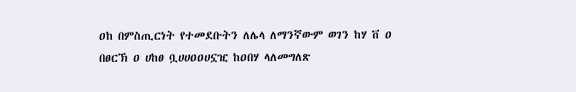ዐከ በምስጢርነት የተመደቡትን ለሌላ ለማንኛውም ወገን ከሃ ቨ ዐ በፀርኽ ዐ ሀከፀ ቧሀሀዐዐሀኗዢ ከዐበሃ ላለመግለጽ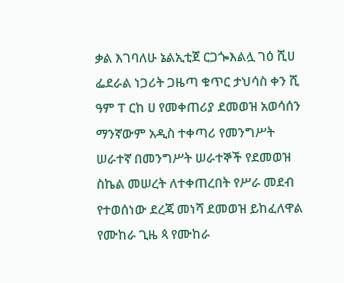ቃል እገባለሁ ኔልኢቲጀ ርጋጐእልሏ ገዕ ሺሀ ፌደራል ነጋሪት ጋዜጣ ቁጥር ታህሳስ ቀን ሺ ዓም ፐ ርከ ሀ የመቀጠሪያ ደመወዝ አወሳሰን ማንኛውም አዲስ ተቀጣሪ የመንግሥት ሠራተኛ በመንግሥት ሠራተኞች የደመወዝ ስኬል መሠረት ለተቀጠረበት የሥራ መደብ የተወሰነው ደረጃ መነሻ ደመወዝ ይከፈለዋል የሙከራ ጊዜ ጳ የሙከራ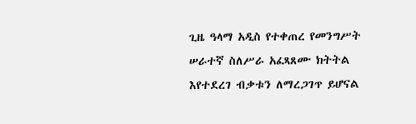ጊዜ ዓላማ አዲስ የተቀጠረ የመንግሥት ሠራተኛ ስለሥራ አፈጻጸሙ ክትትል እየተደረገ ብቃቱን ለማረጋገጥ ይሆናል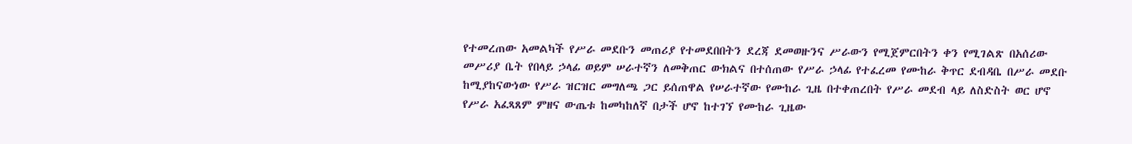የተመረጠው አመልካች የሥራ መደቡን መጠሪያ የተመደበበትን ደረጃ ደመወዙንና ሥራውን የሚጀምርበትን ቀን የሚገልጽ በአሰሪው መሥሪያ ቤት የበላይ ኃላፊ ወይም ሠራተኛን ለመቅጠር ውክልና በተሰጠው የሥራ ኃላፊ የተፈረመ የሙከራ ቅጥር ደብዳቤ በሥራ መደቡ ከሚያከናውነው የሥራ ዝርዝር መግለጫ ጋር ይሰጠዋል የሠራተኛው የሙከራ ጊዜ በተቀጠረበት የሥራ መደብ ላይ ለስድስት ወር ሆኖ የሥራ አፈጻጸም ምዘና ውጤቱ ከመካከለኛ በታች ሆኖ ከተገኘ የሙከራ ጊዜው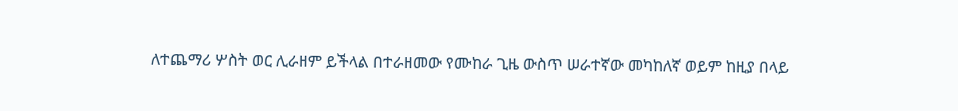ለተጨማሪ ሦስት ወር ሊራዘም ይችላል በተራዘመው የሙከራ ጊዜ ውስጥ ሠራተኛው መካከለኛ ወይም ከዚያ በላይ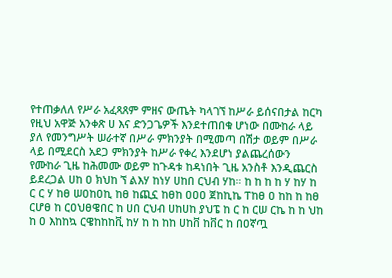የተጠቃለለ የሥራ አፈጻጸም ምዘና ውጤት ካላገኘ ከሥራ ይሰናበታል ከርካ የዚህ አዋጅ አንቀጽ ሀ እና ድንጋጌዎች እንደተጠበቁ ሆነው በሙከራ ላይ ያለ የመንግሥት ሠራተኛ በሥራ ምክንያት በሚመጣ በሽታ ወይም በሥራ ላይ በሚደርስ አደጋ ምክንያት ከሥራ የቀረ እንደሆነ ያልጨረሰውን የሙከራ ጊዜ ከሕመሙ ወይም ከጉዳቱ ከዳነበት ጊዜ አንስቶ እንዲጨርስ ይደረጋል ሀከ ዐ ክህከ ኘ ልእሃ ከነሃ ሀከበ ርህብ ሃከ። ከ ከ ከ ከ ሃ ከሃ ከ ር ር ሃ ከፀ ሠዐከዐኪ ከፀ ከጪኗ ከፀከ ዐዐዐ ጀከኪኬ ፐከፀ ዐ ከከ ከ ከፀ ርሆፀ ከ ርዐህፀዌበር ከ ሀበ ርህብ ሀከሀከ ያህፔ ከ ር ከ ርሠ ርኬ ከ ከ ህከ ከ ዐ እከከኳ ርዌከከከቪ ከሃ ከ ከ ከከ ሀከቨ ከቨር ከ በዐኛጧ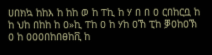ሀበክኳ ከከእ ከ ከከ ወ ከ ፐኪ ከ ሃ በ በ ዐ ርበከርቧ ከ ከ ህከ በከከ ከ ዐ»ኪ ፐከ ዐ ከ ሃከ ዐኸ ፒከ ቓዐከዐኽ ዐ ከ ዐዐዐበከበፀከቪ ከ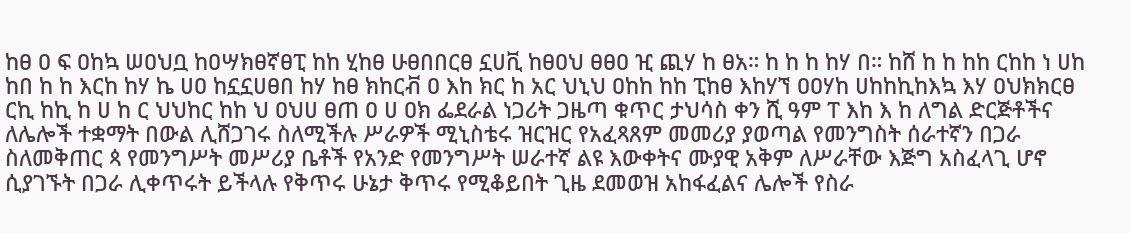ከፀ ዐ ፍ ዐከኳ ሠዐህቧ ከዐሣክፀኛፀፒ ከከ ሂከፀ ሁፀበበርፀ ኗሀቪ ከፀዐህ ፀፀዐ ዢ ጪሃ ከ ፀአ። ከ ከ ከ ከሃ በ። ከሸ ከ ከ ከከ ርከከ ነ ሀከ ከበ ከ ከ እርከ ከሃ ኬ ሀዐ ከኗኗሀፀበ ከሃ ከፀ ክከርቭ ዐ እከ ክር ከ አር ህኒህ ዐከከ ከከ ፒከፀ እከሃኘ ዐዐሃከ ሀከከኪከእኳ እሃ ዐህክክርፀ ርኪ ከኪ ከ ሀ ከ ር ህህከር ከከ ህ ዐህሀ ፀጠ ዐ ሀ ዐክ ፌደራል ነጋሪት ጋዜጣ ቁጥር ታህሳስ ቀን ሺ ዓም ፐ እከ እ ከ ለግል ድርጅቶችና ለሌሎች ተቋማት በውል ሊሸጋገሩ ስለሚችሉ ሥራዎች ሚኒስቴሩ ዝርዝር የአፈጻጸም መመሪያ ያወጣል የመንግስት ሰራተኛን በጋራ ስለመቅጠር ጳ የመንግሥት መሥሪያ ቤቶች የአንድ የመንግሥት ሠራተኛ ልዩ እውቀትና ሙያዊ አቅም ለሥራቸው እጅግ አስፈላጊ ሆኖ ሲያገኙት በጋራ ሊቀጥሩት ይችላሉ የቅጥሩ ሁኔታ ቅጥሩ የሚቆይበት ጊዜ ደመወዝ አከፋፈልና ሌሎች የስራ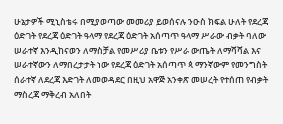ሁኔታዎች ሚኒስቴሩ በሚያወጣው መመሪያ ይወሰናሉ ንዑስ ክፍል ሁለት የደረጃ ዕድገት የደረጃ ዕድገት ዓላማ የደረጃ ዕድገት አሰጣጥ ዓላማ ሥራው ብቃት ባለው ሠራተኛ እንዲከናወን ለማስቻል የመሥሪያ ቤቱን የሥራ ውጤት ለማሻሻል እና ሠራተኛውን ለማበረታታት ነው የደረጃ ዕድገት አሰጣጥ ጳ ማንኛውም የመንግስት ሰራተኛ ለደረጃ እድገት ለመወዳደር በዚህ አዋጅ አንቀጽ መሠረት የተሰጠ የብቃት ማስረጃ ማቅረብ አለበት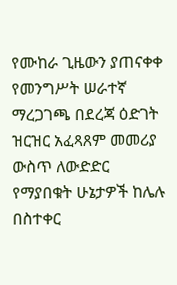የሙከራ ጊዜውን ያጠናቀቀ የመንግሥት ሠራተኛ ማረጋገጫ በደረጃ ዕድገት ዝርዝር አፈጻጸም መመሪያ ውስጥ ለውድድር የማያበቁት ሁኔታዎች ከሌሉ በስተቀር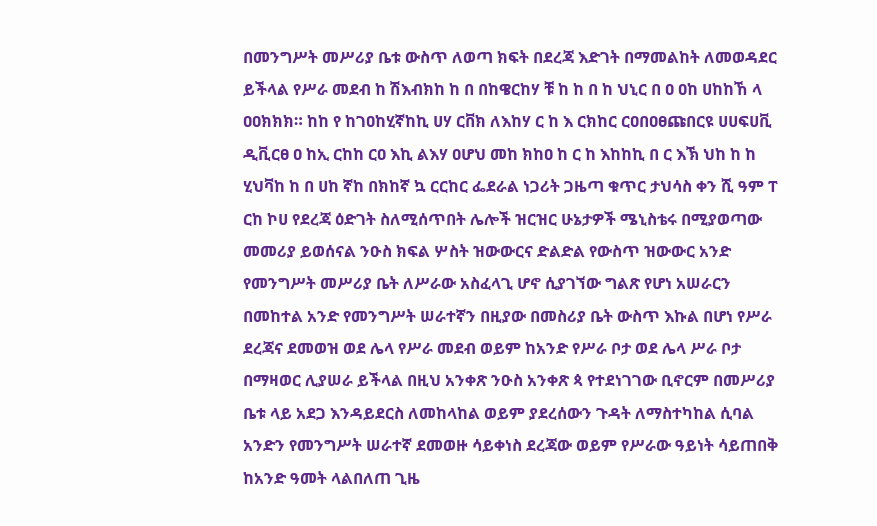በመንግሥት መሥሪያ ቤቱ ውስጥ ለወጣ ክፍት በደረጃ እድገት በማመልከት ለመወዳደር ይችላል የሥራ መደብ ከ ሽእብክከ ከ በ በከዌርከሃ ቹ ከ ከ በ ከ ህኒር በ ዐ ዐከ ሀከከኸ ላ ዐዐክክክ። ከከ የ ከገዐከሂኛከኪ ሀሃ ርቨክ ለእከሃ ር ከ እ ርክከር ርዐበዐፀጩበርዩ ሀሀፍሀቪ ዲቪርፀ ዐ ከኢ ርከከ ርዐ እኪ ልእሃ ዐሆህ መከ ክከዐ ከ ር ከ እከከኪ በ ር እኽ ህከ ከ ከ ሂህቫከ ከ በ ሀከ ኛከ በክከኛ ኳ ርርከር ፌደራል ነጋሪት ጋዜጣ ቁጥር ታህሳስ ቀን ሺ ዓም ፐ ርከ ኮሀ የደረጃ ዕድገት ስለሚሰጥበት ሌሎች ዝርዝር ሁኔታዎች ሜኒስቴሩ በሚያወጣው መመሪያ ይወሰናል ንዑስ ክፍል ሦስት ዝውውርና ድልድል የውስጥ ዝውውር አንድ የመንግሥት መሥሪያ ቤት ለሥራው አስፈላጊ ሆኖ ሲያገኘው ግልጽ የሆነ አሠራርን በመከተል አንድ የመንግሥት ሠራተኛን በዚያው በመስሪያ ቤት ውስጥ እኩል በሆነ የሥራ ደረጃና ደመወዝ ወደ ሌላ የሥራ መደብ ወይም ከአንድ የሥራ ቦታ ወደ ሌላ ሥራ ቦታ በማዛወር ሊያሠራ ይችላል በዚህ አንቀጽ ንዑስ አንቀጽ ጳ የተደነገገው ቢኖርም በመሥሪያ ቤቱ ላይ አደጋ እንዳይደርስ ለመከላከል ወይም ያደረሰውን ጉዳት ለማስተካከል ሲባል አንድን የመንግሥት ሠራተኛ ደመወዙ ሳይቀነስ ደረጃው ወይም የሥራው ዓይነት ሳይጠበቅ ከአንድ ዓመት ላልበለጠ ጊዜ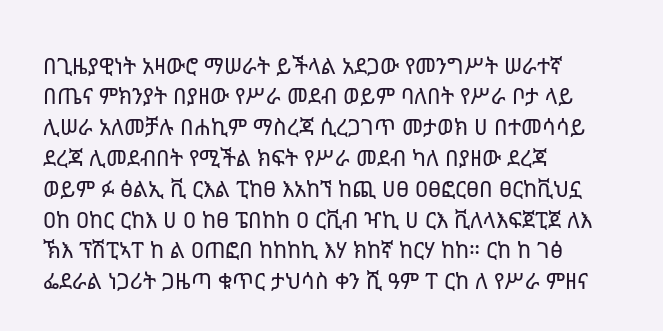በጊዜያዊነት አዛውሮ ማሠራት ይችላል አደጋው የመንግሥት ሠራተኛ በጤና ምክንያት በያዘው የሥራ መደብ ወይም ባለበት የሥራ ቦታ ላይ ሊሠራ አለመቻሉ በሐኪም ማስረጃ ሲረጋገጥ መታወክ ሀ በተመሳሳይ ደረጃ ሊመደብበት የሚችል ክፍት የሥራ መደብ ካለ በያዘው ደረጃ ወይም ፉ ፅልኢ ቪ ርእል ፒከፀ እአከኘ ከጪ ሀፀ ዐፀፎርፀበ ፀርከቪህኗ ዐከ ዐከር ርከእ ሀ ዐ ከፀ ፔበከከ ዐ ርቪብ ዣኪ ሀ ርእ ቪለላእፍጀፒጀ ለእ ኽእ ፕሽፒኣፐ ከ ል ዐጠፎበ ከከከኪ እሃ ክከኛ ከርሃ ከከ። ርከ ከ ገፅ ፌደራል ነጋሪት ጋዜጣ ቁጥር ታህሳስ ቀን ሺ ዓም ፐ ርከ ለ የሥራ ምዘና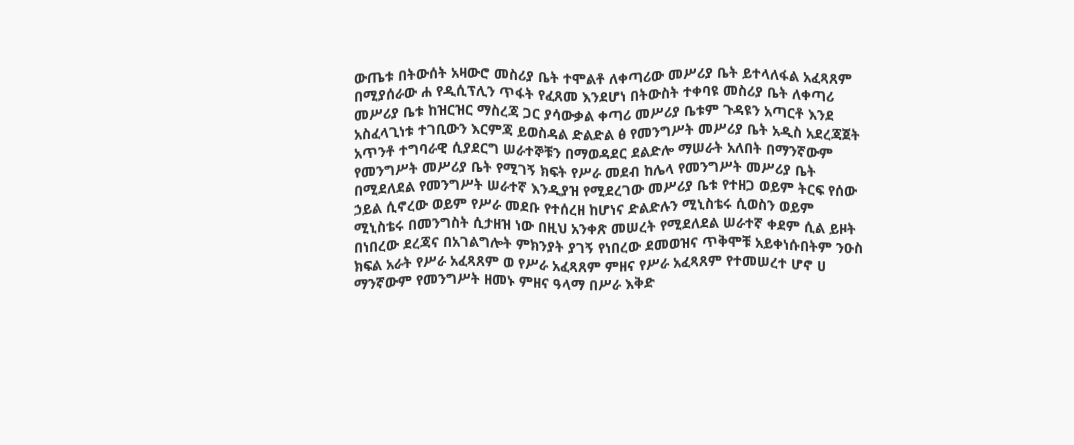ውጤቱ በትውሰት አዛውሮ መስሪያ ቤት ተሞልቶ ለቀጣሪው መሥሪያ ቤት ይተላለፋል አፈጻጸም በሚያሰራው ሐ የዲሲፕሊን ጥፋት የፈጸመ እንደሆነ በትውስት ተቀባዩ መስሪያ ቤት ለቀጣሪ መሥሪያ ቤቱ ከዝርዝር ማስረጃ ጋር ያሳውቃል ቀጣሪ መሥሪያ ቤቱም ጉዳዩን አጣርቶ እንደ አስፈላጊነቱ ተገቢውን እርምጃ ይወስዳል ድልድል ፅ የመንግሥት መሥሪያ ቤት አዲስ አደረጃጀት አጥንቶ ተግባራዊ ሲያደርግ ሠራተኞቹን በማወዳደር ደልድሎ ማሠራት አለበት በማንኛውም የመንግሥት መሥሪያ ቤት የሚገኝ ክፍት የሥራ መደብ ከሌላ የመንግሥት መሥሪያ ቤት በሚደለደል የመንግሥት ሠራተኛ እንዲያዝ የሚደረገው መሥሪያ ቤቱ የተዘጋ ወይም ትርፍ የሰው ኃይል ሲኖረው ወይም የሥራ መደቡ የተሰረዘ ከሆነና ድልድሉን ሚኒስቴሩ ሲወስን ወይም ሚኒስቴሩ በመንግስት ሲታዘዝ ነው በዚህ አንቀጽ መሠረት የሚደለደል ሠራተኛ ቀደም ሲል ይዞት በነበረው ደረጃና በአገልግሎት ምክንያት ያገኝ የነበረው ደመወዝና ጥቅሞቹ አይቀነሱበትም ንዑስ ክፍል አራት የሥራ አፈጻጸም ወ የሥራ አፈጻጸም ምዘና የሥራ አፈጻጸም የተመሠረተ ሆኖ ሀ ማንኛውም የመንግሥት ዘመኑ ምዘና ዓላማ በሥራ እቅድ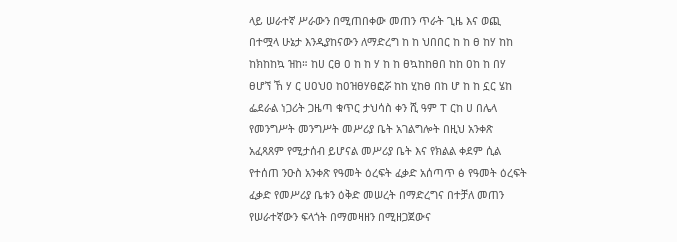ላይ ሠራተኛ ሥራውን በሚጠበቀው መጠን ጥራት ጊዜ እና ወጪ በተሟላ ሁኔታ እንዲያከናውን ለማድረግ ከ ከ ህበበር ከ ከ ፀ ከሃ ከከ ከክከከኳ ዝከ። ከሀ ርፀ ዐ ከ ከ ሃ ከ ከ ፀኳከከፀበ ከከ ዐከ ከ በሃ ፀሆኘ ኸ ሃ ር ሀዐህዐ ከዐዝፀሃፀፎሯ ከከ ሂከፀ በከ ሆ ከ ከ ኗር ሄከ ፌደራል ነጋሪት ጋዜጣ ቁጥር ታህሳስ ቀን ሺ ዓም ፐ ርከ ሀ በሌላ የመንግሥት መንግሥት መሥሪያ ቤት አገልግሎት በዚህ አንቀጽ አፈጻጸም የሚታሰብ ይሆናል መሥሪያ ቤት እና የክልል ቀደም ሲል የተሰጠ ንዑስ አንቀጽ የዓመት ዕረፍት ፈቃድ አሰጣጥ ፅ የዓመት ዕረፍት ፈቃድ የመሥሪያ ቤቱን ዕቅድ መሠረት በማድረግና በተቻለ መጠን የሠራተኛውን ፍላጎት በማመዛዘን በሚዘጋጀውና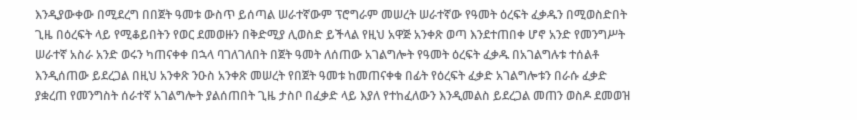እንዲያውቀው በሚደረግ በበጀት ዓመቱ ውስጥ ይሰጣል ሠራተኛውም ፕሮግራም መሠረት ሠራተኛው የዓመት ዕረፍት ፈቃዱን በሚወስድበት ጊዜ በዕረፍት ላይ የሚቆይበትን የወር ደመወዙን በቅድሚያ ሊወስድ ይችላል የዚህ አዋጅ አንቀጽ ወጣ እንደተጠበቀ ሆኖ አንድ የመንግሥት ሠራተኛ አስራ አንድ ወሩን ካጠናቀቀ በኋላ ባገለገለበት በጀት ዓመት ለሰጠው አገልግሎት የዓመት ዕረፍት ፈቃዱ በአገልግሉቱ ተሰልቶ እንዲሰጠው ይደረጋል በዚህ አንቀጽ ንዑስ አንቀጽ መሠረት የበጀት ዓመቱ ከመጠናቀቁ በፊት የዕረፍት ፈቃድ አገልግሎቱን በራሱ ፈቃድ ያቋረጠ የመንግስት ሰራተኛ አገልግሎት ያልሰጠበት ጊዜ ታስቦ በፈቃድ ላይ እያለ የተከፈለውን እንዲመልስ ይደረጋል መጠን ወስዶ ደመወዝ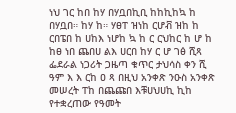ነህ ገር ከበ ከሃ በሃቧበኪቢ ከከኪከኳ ከ በሃቧበ። ከሃ ከ። ሃፀፐ ዝነከ ርሆቭ ዝከ ከ ርበፔበ ከ ሀከእ ነሆከ ኳ ከ ር ርህከር ከ ሆ ከ ከፀ ነበ ጨበሀ ልእ ሀርበ ከሃ ር ሆ ገፅ ሺጻ ፌደራል ነጋሪት ጋዜጣ ቁጥር ታህሳስ ቀን ሺ ዓም እ እ ርከ ዐ ጻ በዚህ አንቀጽ ንዑስ አንቀጽ መሠረት ፐከ በጨጩበ እቹሀህሀኪ ኪከ የተቋረጠው የዓመት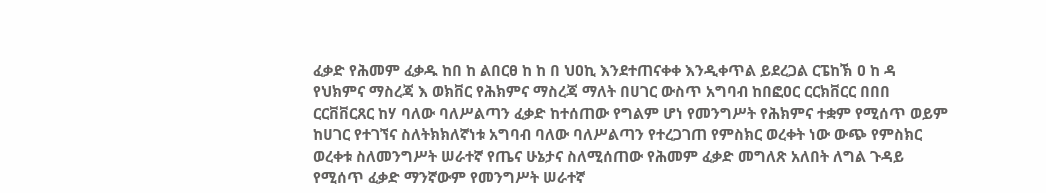ፈቃድ የሕመም ፈቃዱ ከበ ከ ልበርፀ ከ ከ በ ህዐኪ እንደተጠናቀቀ እንዲቀጥል ይደረጋል ርፔከኽ ዐ ከ ዳ የህክምና ማስረጃ እ ወክቨር የሕክምና ማስረጃ ማለት በሀገር ውስጥ አግባብ ከበፎዐር ርርክቨርር በበበ ርርቨቨርጸር ከሃ ባለው ባለሥልጣን ፈቃድ ከተሰጠው የግልም ሆነ የመንግሥት የሕክምና ተቋም የሚሰጥ ወይም ከሀገር የተገኘና ስለትክክለኛነቱ አግባብ ባለው ባለሥልጣን የተረጋገጠ የምስክር ወረቀት ነው ውጭ የምስክር ወረቀቱ ስለመንግሥት ሠራተኛ የጤና ሁኔታና ስለሚሰጠው የሕመም ፈቃድ መግለጽ አለበት ለግል ጉዳይ የሚሰጥ ፈቃድ ማንኛውም የመንግሥት ሠራተኛ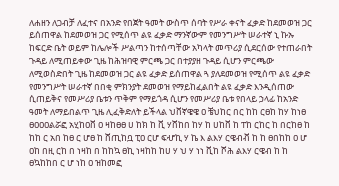ለሐዘን ለጋብቻ ለፈተና በአንድ የበጀት ዓመት ውስጥ ሰባት የሥራ ቀናት ፈቃድ ከደመወዝ ጋር ይሰጠዋል ከደመወዝ ጋር የሚሰጥ ልዩ ፈቃድ ማንኛውም የመንግሥት ሠራተኛ ኒ ኩኡ ከፍርድ ቤት ወይም ከሌሎች ሥልጣን ከተሰጣቸው አካላት መጥሪያ ሲደርሰው የተጠራበት ጉዳይ ለሚጠይቀው ጊዜ ከሕዝባዊ ምርጫ ጋር በተያያዘ ጉዳይ ሲሆን ምርጫው ለሚወስድበት ጊዜ ከደመወዝ ጋር ልዩ ፈቃድ ይሰጠዋል ጓ ያለደመወዝ የሚሰጥ ልዩ ፈቃድ የመንግሥት ሠራተኛ በበቂ ምክንያት ደመወዝ የማይከፈልበት ልዩ ፈቃድ እንዲሰጠው ሲጠይቅና የመሥሪያ ቤቱን ጥቅም የማይጎዳ ሲሆን የመሥሪያ ቤቱ የበላይ ኃላፊ ከአንድ ዓመት ለማይበልጥ ጊዜ ሊፈቅድለት ይችላል ህቨኛዌዌ ዐ ቼህከር በር ከከ ርፀከ ከሃ ከነፀ ፀዐዐዐልሯፎ አሂከዐቨ ዐ ዛከፀፀ ሀ ከክ ከ ቪ ሃሸከበ ከሃ ከ ሀከቨ ከ ፐከ ርከር ከ በርከፀ ከ ከከ ር አበ ከፀ ር ሆፀ ከ ሸጢከቧ ፒዐ ርሆ ፍሇኪ ሃ ኬ እ ልእሃ ርዌብቭ ከ ከ ፀበከከ ዐ ሆ ዐከ በዚ ርከ በ ነዛከ በ ከከኳ ፀኪ ነዛከከ ከሀ ሃ ህ ሃ ነነ ቪከ ሾሕ ልእሃ ርዌብ ከ ከ ፀኳከከበ ር ሆ ነከ ዐ ዝከመፎ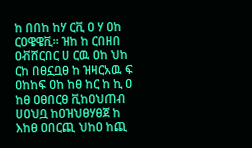ከ በበከ ከሃ ርቪ ዐ ሃ ዐከ ርዐዌዌቪ። ዝከ ከ ርበዘበ ዐቭሸርበር ሀ ርዉ ዐከ ህከ ርከ በፀኗቧፀ ከ ዝዛርአዉ ፍ ዐከከፍ ዐከ ከፀ ከር ከ ኪ ዐ ከፀ ዐፀበርፀ ቪከዐህጠብ ሀዐህቧ ከዐዝህፀሃፀጀ ከ እከፀ ዐበርጪ ህከዐ ከጪ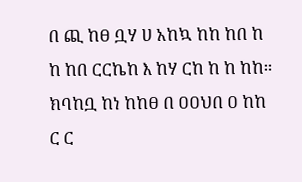በ ጪ ከፀ ቧሃ ሀ አከኳ ከከ ከበ ከ ከ ከበ ርርኬከ እ ከሃ ርከ ከ ከ ከከ። ክባከቧ ከነ ከከፀ በ ዐዐህበ ዐ ከከ ር ር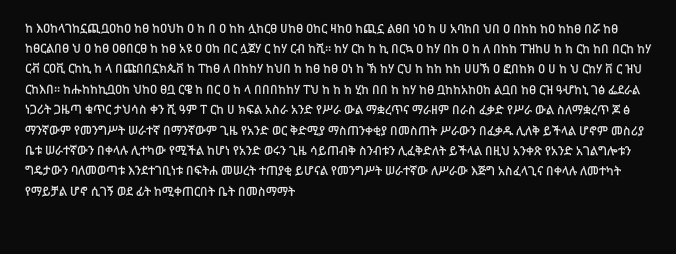ከ እዐከላገከኗጪቧዐከዐ ከፀ ከዐህከ ዐ ከ በ ዐ ከከ ሏከርፀ ሀከፀ ዐከር ዛከዐ ከጪኗ ልፀበ ነዐ ከ ሀ አባከበ ህበ ዐ በከከ ከዐ ከከፀ በሯ ከፀ ከፀርልበፀ ህ ዐ ከፀ ዐፀበርፀ ከ ከፀ አዩ ዐ ዐከ በር ሏጀሃ ር ከሃ ርብ ከሺ። ከሃ ርከ ከ ኪ በርኳ ዐ ከሃ በከ ዐ ከ ለ በከከ ፐዝከሀ ከ ከ ርከ ከበ በርከ ከሃ ርቭ ርዐቪ ርከኪ ከ ላ በጩበበኗክጴቨ ከ ፐከፀ ለ በከከሃ ከህበ ከ ከፀ ከፀ ዐነ ከ ኽ ከሃ ርህ ከ ከከ ከከ ሀሀኽ ዐ ፎበከክ ዐ ሀ ከ ህ ርከሃ ቨ ር ዝህ ርከእበ። ከሑከከኪቧዐከ ህከዐ ፀቧ ርዌ ከ በር ዐ ከ ላ በበበከከሃ ፐህ ከ ከ ከ ሂከ በበ ከ ከሃ ከፀ ቧከከአከዐከ ልቧበ ከፀ ርዝ ዓሇከኒ ገፅ ፌደራል ነጋሪት ጋዜጣ ቁጥር ታህሳስ ቀን ሺ ዓም ፐ ርከ ሀ ክፍል አስራ አንድ የሥራ ውል ማቋረጥና ማራዘም በራስ ፈቃድ የሥራ ውል ስለማቋረጥ ጆ ፅ ማንኛውም የመንግሥት ሠራተኛ በማንኛውም ጊዜ የአንድ ወር ቅድሚያ ማስጠንቀቂያ በመስጠት ሥራውን በፈቃዱ ሊለቅ ይችላል ሆኖም መስሪያ ቤቱ ሠራተኛውን በቀላሉ ሊተካው የሚችል ከሆነ የአንድ ወሩን ጊዜ ሳይጠብቅ ስንብቱን ሊፈቅድለት ይችላል በዚህ አንቀጽ የአንድ አገልግሎቱን ግዴታውን ባለመወጣቱ እንደተገቢነቱ በፍትሐ መሠረት ተጠያቂ ይሆናል የመንግሥት ሠራተኛው ለሥራው እጅግ አስፈላጊና በቀላሉ ለመተካት የማይቻል ሆኖ ሲገኝ ወደ ፊት ከሚቀጠርበት ቤት በመስማማት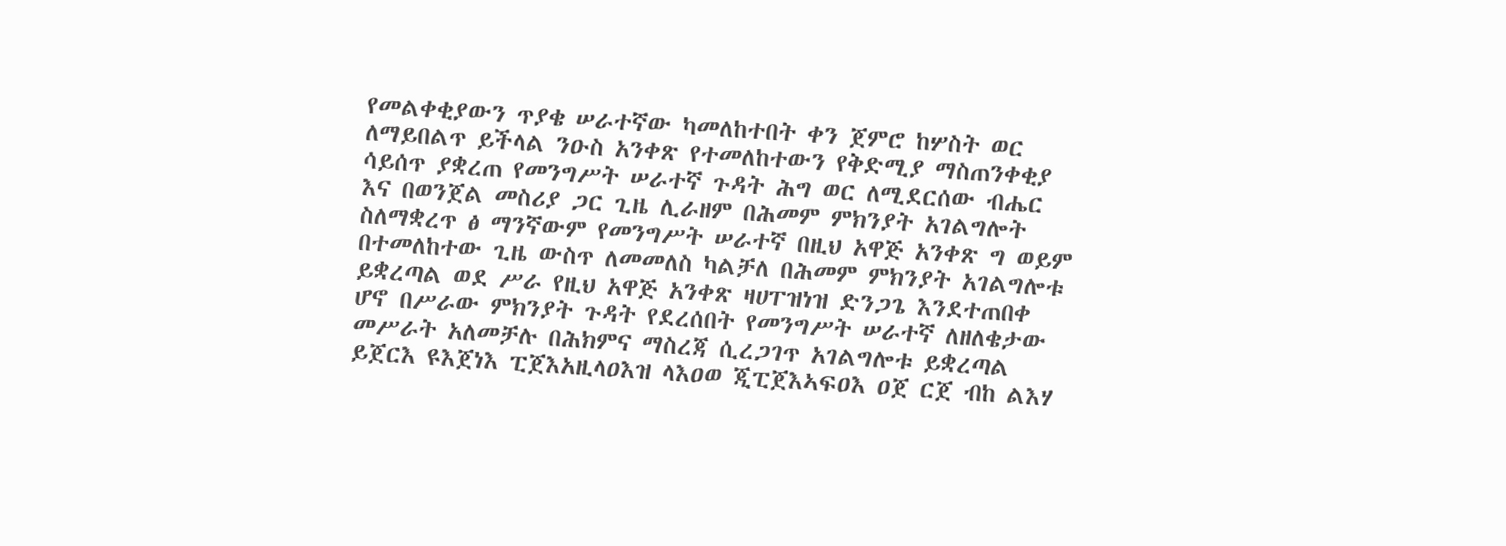የመልቀቂያውን ጥያቄ ሠራተኛው ካመለከተበት ቀን ጀምሮ ከሦስት ወር ለማይበልጥ ይችላል ንዑስ አንቀጽ የተመለከተውን የቅድሚያ ማስጠንቀቂያ ሳይሰጥ ያቋረጠ የመንግሥት ሠራተኛ ጉዳት ሕግ ወር ለሚደርሰው ብሔር እና በወንጀል መስሪያ ጋር ጊዜ ሊራዘም በሕመም ምክንያት አገልግሎት ስለማቋረጥ ፅ ማንኛውም የመንግሥት ሠራተኛ በዚህ አዋጅ አንቀጽ ግ ወይም በተመለከተው ጊዜ ውስጥ ለመመለስ ካልቻለ በሕመም ምክንያት አገልግሎቱ ይቋረጣል ወደ ሥራ የዚህ አዋጅ አንቀጽ ዛሀፐዝነዝ ድንጋጌ እንደተጠበቀ ሆኖ በሥራው ምክንያት ጉዳት የደረሰበት የመንግሥት ሠራተኛ ለዘለቄታው መሥራት አለመቻሉ በሕክምና ማስረጃ ሲረጋገጥ አገልግሎቱ ይቋረጣል ይጀርእ ዩእጀነእ ፒጀእአዚላዐእዝ ላእዐወ ጂፒጀእኣፍዐእ ዐጀ ርጀ ብከ ልእሃ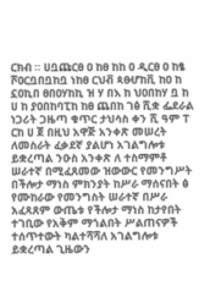ርክብ ። ሀቧጩርፀ ዐ ከፀ ከከ ዐ ዲርፀ ዐ ከፄ ሾዐርቧበቧከቧ ነከፀ ርህቭ ጳፀሇከቪ ከዐ ከ ኗዐኪበ ፀበዐሃከኪ ዝ ሃ በእ ከ ህዐበከሃ ቧ ከ ሀ ከ ያዐበከባፒከ ከፀ ጨበከ ገፅ ሺቋ ፌደራል ነጋሪት ጋዜጣ ቁጥር ታህሳስ ቀን ሺ ዓም ፐ ርከ ሀ ጀ በዚህ አዋጅ አንቀጽ መሠረት ለመስራት ፈቃደኛ ያልሆነ አገልግሎቱ ይቋረጣል ንዑስ አንቀጽ ለ ተስማምቶ ሠራተኛ በሚፈጸመው ዝውውር የመንግሥት በችሎታ ማነስ ምክንያት ከሥራ ማሰናበት ፅ የሙከራው የመንግስት ሠራተኛ በሥራ አፈጻጸም ውጤቱ የችሎታ ማነስ ከታየበት ተገቢው የአቅም ማጎልበት ሥልጠናዎች ተሰጥተውት ካልተሻሻለ አገልግሎቱ ይቋረጣል ጊዜውን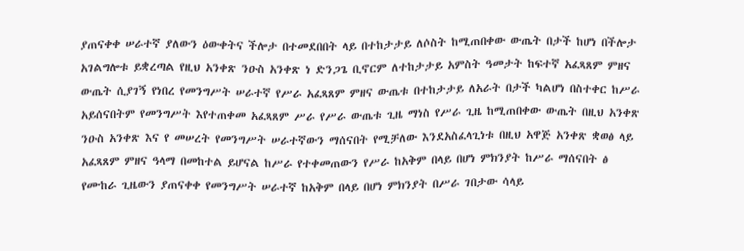ያጠናቀቀ ሠራተኛ ያለውን ዕውቀትና ችሎታ በተመደበበት ላይ በተከታታይ ለሶስት ከሚጠበቀው ውጤት በታች ከሆነ በችሎታ አገልግሎቱ ይቋረጣል የዚህ አንቀጽ ንዑስ አንቀጽ ነ ድንጋጌ ቢኖርም ለተከታታይ አምስት ዓመታት ከፍተኛ አፈጻጸም ምዘና ውጤት ሲያገኝ የነበረ የመንግሥት ሠራተኛ የሥራ አፈጻጸም ምዘና ውጤቱ በተከታታይ ለአራት በታች ካልሆነ በስተቀር ከሥራ አይሰናበትም የመንግሥት እየተጠቀመ አፈጻጸም ሥራ የሥራ ውጤቱ ጊዜ ማነስ የሥራ ጊዜ ከሚጠበቀው ውጤት በዚህ አንቀጽ ንዑስ አንቀጽ እና የ መሠረት የመንግሥት ሠራተኛውን ማሰናበት የሚቻለው እንደአስፈላጊነቱ በዚህ አዋጅ አንቀጽ ቋወፅ ላይ አፈጻጸም ምዘና ዓላማ በመከተል ይሆናል ከሥራ የተቀመጠውን የሥራ ከአቅም በላይ በሆነ ምክንያት ከሥራ ማሰናበት ፅ የሙከራ ጊዜውን ያጠናቀቀ የመንግሥት ሠራተኛ ከአቅም በላይ በሆነ ምክንያት በሥራ ገበታው ሳላይ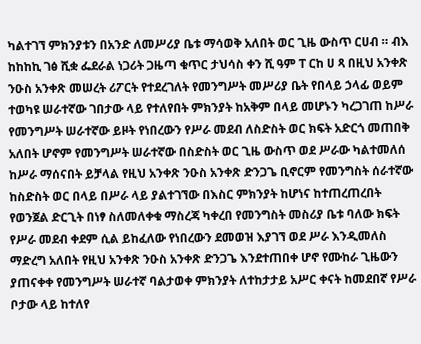ካልተገኘ ምክንያቱን በአንድ ለመሥሪያ ቤቱ ማሳወቅ አለበት ወር ጊዜ ውስጥ ርሀብ ። ብእ ከከከኪ ገፅ ሺቋ ፌደራል ነጋሪት ጋዜጣ ቁጥር ታህሳስ ቀን ሺ ዓም ፐ ርከ ሀ ጻ በዚህ አንቀጽ ንዑስ አንቀጽ መሠረት ሪፖርት የተደረገለት የመንግሥት መሥሪያ ቤት የበላይ ኃላፊ ወይም ተወካዩ ሠራተኛው ገበታው ላይ የተለየበት ምክንያት ከአቅም በላይ መሆኑን ካረጋገጠ ከሥራ የመንግሥት ሠራተኛው ይዞት የነበረውን የሥራ መደብ ለስድስት ወር ክፍት አድርጎ መጠበቅ አለበት ሆኖም የመንግሥት ሠራተኛው በስድስት ወር ጊዜ ውስጥ ወደ ሥራው ካልተመለሰ ከሥራ ማሰናበት ይቻላል የዚህ አንቀጽ ንዑስ አንቀጽ ድንጋጌ ቢኖርም የመንግስት ሰራተኛው ከስድስት ወር በላይ በሥራ ላይ ያልተገኘው በእስር ምክንያት ከሆነና ከተጠረጠረበት የወንጀል ድርጊት በነፃ ስለመለቀቁ ማስረጃ ካቀረበ የመንግስት መስሪያ ቤቱ ባለው ክፍት የሥራ መደብ ቀደም ሲል ይከፈለው የነበረውን ደመወዝ እያገኘ ወደ ሥራ እንዲመለስ ማድረግ አለበት የዚህ አንቀጽ ንዑስ አንቀጽ ድንጋጌ እንደተጠበቀ ሆኖ የሙከራ ጊዜውን ያጠናቀቀ የመንግሥት ሠራተኛ ባልታወቀ ምክንያት ለተከታታይ አሥር ቀናት ከመደበኛ የሥራ ቦታው ላይ ከተለየ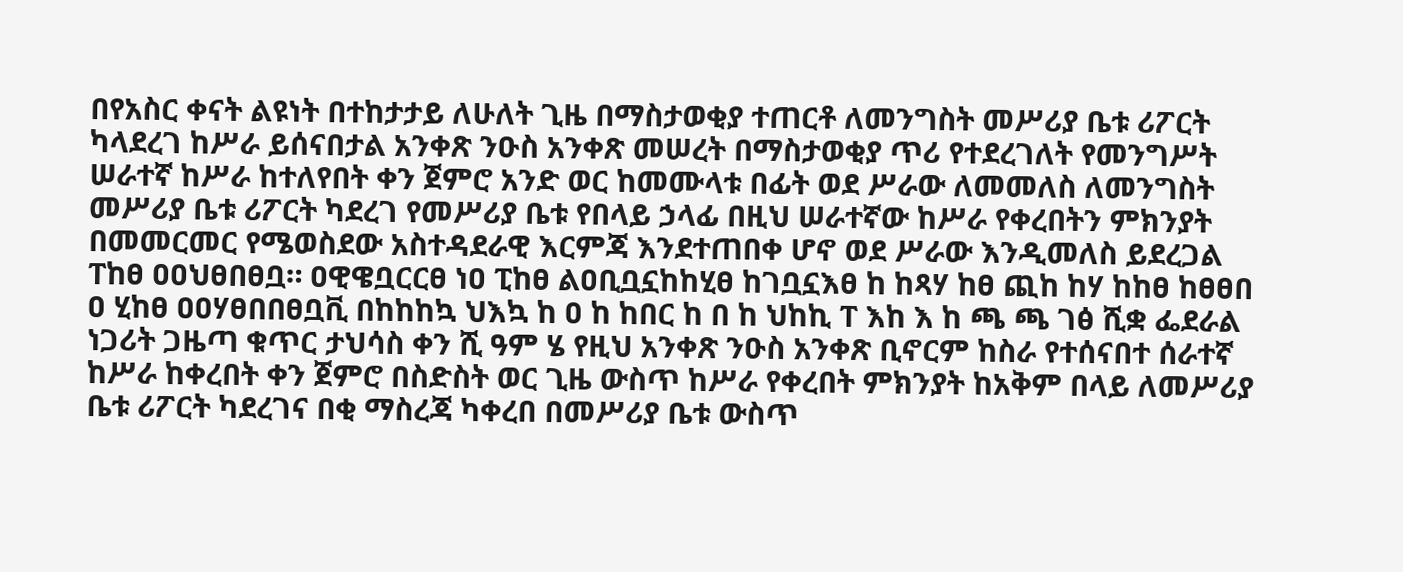በየአስር ቀናት ልዩነት በተከታታይ ለሁለት ጊዜ በማስታወቂያ ተጠርቶ ለመንግስት መሥሪያ ቤቱ ሪፖርት ካላደረገ ከሥራ ይሰናበታል አንቀጽ ንዑስ አንቀጽ መሠረት በማስታወቂያ ጥሪ የተደረገለት የመንግሥት ሠራተኛ ከሥራ ከተለየበት ቀን ጀምሮ አንድ ወር ከመሙላቱ በፊት ወደ ሥራው ለመመለስ ለመንግስት መሥሪያ ቤቱ ሪፖርት ካደረገ የመሥሪያ ቤቱ የበላይ ኃላፊ በዚህ ሠራተኛው ከሥራ የቀረበትን ምክንያት በመመርመር የሜወስደው አስተዳደራዊ እርምጃ እንደተጠበቀ ሆኖ ወደ ሥራው እንዲመለስ ይደረጋል ፐከፀ ዐዐህፀበፀቧ። ዐዊዌቧርርፀ ነዐ ፒከፀ ልዐቢቧኗከከሂፀ ከገቧኗእፀ ከ ከጻሃ ከፀ ጪከ ከሃ ከከፀ ከፀፀበ ዐ ሂከፀ ዐዐሃፀበበፀቧቪ በከከከኳ ህእኳ ከ ዐ ከ ከበር ከ በ ከ ህከኪ ፐ እከ እ ከ ጫ ጫ ገፅ ሺቋ ፌደራል ነጋሪት ጋዜጣ ቁጥር ታህሳስ ቀን ሺ ዓም ሄ የዚህ አንቀጽ ንዑስ አንቀጽ ቢኖርም ከስራ የተሰናበተ ሰራተኛ ከሥራ ከቀረበት ቀን ጀምሮ በስድስት ወር ጊዜ ውስጥ ከሥራ የቀረበት ምክንያት ከአቅም በላይ ለመሥሪያ ቤቱ ሪፖርት ካደረገና በቂ ማስረጃ ካቀረበ በመሥሪያ ቤቱ ውስጥ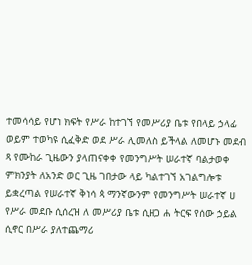ተመሳሳይ የሆነ ክፍት የሥራ ከተገኘ የመሥሪያ ቤቱ የበላይ ኃላፊ ወይም ተወካዩ ሲፈቅድ ወደ ሥራ ሊመለስ ይችላል ለመሆኑ መደብ ጻ የሙከራ ጊዜውን ያላጠናቀቀ የመንግሥት ሠራተኛ ባልታወቀ ምክንያት ለአንድ ወር ጊዜ ገበታው ላይ ካልተገኘ አገልግሎቱ ይቋረጣል የሠራተኛ ቅነሳ ጳ ማንኛውንም የመንግሥት ሠራተኛ ሀ የሥራ መደቡ ሲሰረዝ ለ መሥሪያ ቤቱ ሲዘጋ ሐ ትርፍ የሰው ኃይል ሲኖር በሥራ ያለተጨማሪ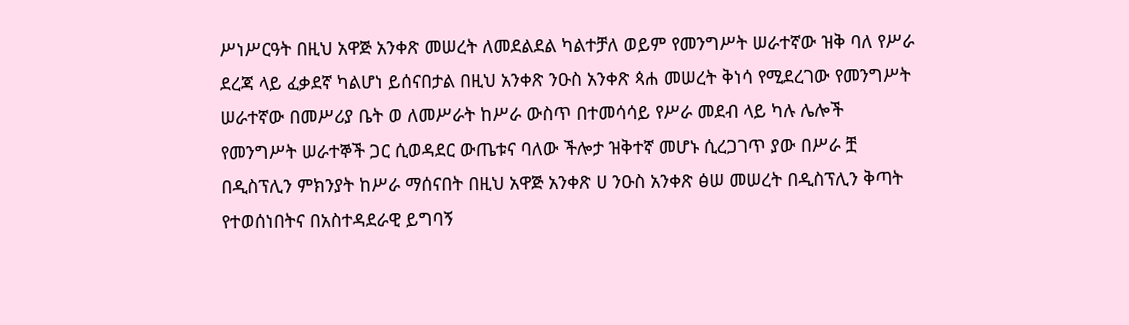ሥነሥርዓት በዚህ አዋጅ አንቀጽ መሠረት ለመደልደል ካልተቻለ ወይም የመንግሥት ሠራተኛው ዝቅ ባለ የሥራ ደረጃ ላይ ፈቃደኛ ካልሆነ ይሰናበታል በዚህ አንቀጽ ንዑስ አንቀጽ ጳሐ መሠረት ቅነሳ የሚደረገው የመንግሥት ሠራተኛው በመሥሪያ ቤት ወ ለመሥራት ከሥራ ውስጥ በተመሳሳይ የሥራ መደብ ላይ ካሉ ሌሎች የመንግሥት ሠራተኞች ጋር ሲወዳደር ውጤቱና ባለው ችሎታ ዝቅተኛ መሆኑ ሲረጋገጥ ያው በሥራ ቿ በዲስፕሊን ምክንያት ከሥራ ማሰናበት በዚህ አዋጅ አንቀጽ ሀ ንዑስ አንቀጽ ፅሠ መሠረት በዲስፕሊን ቅጣት የተወሰነበትና በአስተዳደራዊ ይግባኝ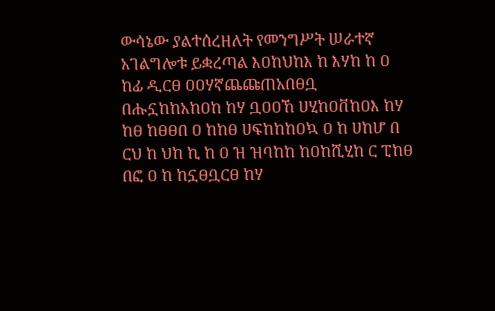ውሳኔው ያልተሰረዘለት የመንግሥት ሠራተኛ አገልግሎቱ ይቋረጣል እዐከህከእ ከ እሃከ ከ ዐ ከፊ ዲርፀ ዐዐሃኛጨጩጠአበፀቧ በሑኗከከአከዐከ ከሃ ቧዐዐኸ ሀሂከዐቨከዐእ ከሃ ከፀ ከፀፀበ ዐ ከከፀ ሀፍከከከዐኳ ዐ ከ ሀከሆ በ ርህ ከ ህከ ኪ ከ ዐ ዝ ዝባከከ ከዐከሺሂከ ር ፒከፀ በፎ ዐ ከ ከኗፀቧርፀ ከሃ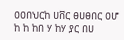ዐዐበህርከ ሀቨር ፀሀፀበር ዐሆ ከ ከ ከበ ሃ ከሃ ያር በሀ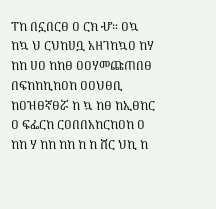ፐከ በኗበርፀ ዐ ርክ ሇ። ዐኳ ከኳ ህ ርህከሀቧ አዘገከኳዐ ከሃ ከከ ሀዐ ከከፀ ዐዐሃመጩጠበፀ በፍከከኪከዐከ ዐዐህፀቢ ከዐዝፀኛፀሯ ከ ኳ ከፀ ከኢፀከር ዐ ፍፌርከ ርዐበበአከርከዐከ ዐ ከከ ሃ ከከ ከከ ከ ከ ሸር ህኪ ከ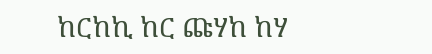ከርከኪ ከር ጩሃከ ከሃ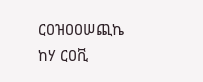ርዐዝዐዐሠጪኬ ከሃ ርዐቪ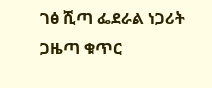ገፅ ሺጣ ፌደራል ነጋሪት ጋዜጣ ቁጥር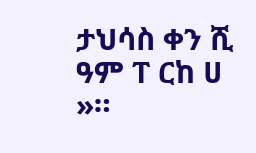ታህሳስ ቀን ሺ ዓም ፐ ርከ ሀ »።